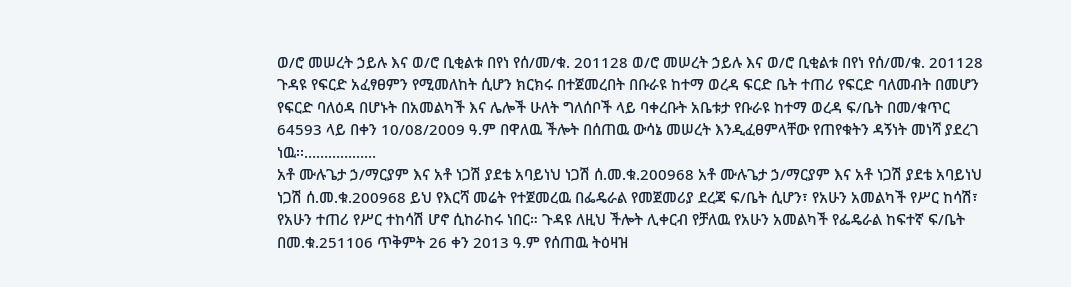ወ/ሮ መሠረት ኃይሉ እና ወ/ሮ ቢቂልቱ በየነ የሰ/መ/ቁ. 201128 ወ/ሮ መሠረት ኃይሉ እና ወ/ሮ ቢቂልቱ በየነ የሰ/መ/ቁ. 201128 ጉዳዩ የፍርድ አፈፃፀምን የሚመለከት ሲሆን ክርክሩ በተጀመረበት በቡራዩ ከተማ ወረዳ ፍርድ ቤት ተጠሪ የፍርድ ባለመብት በመሆን የፍርድ ባለዕዳ በሆኑት በአመልካች እና ሌሎች ሁለት ግለሰቦች ላይ ባቀረቡት አቤቱታ የቡራዩ ከተማ ወረዳ ፍ/ቤት በመ/ቁጥር 64593 ላይ በቀን 10/08/2009 ዓ.ም በዋለዉ ችሎት በሰጠዉ ውሳኔ መሠረት እንዲፈፀምላቸው የጠየቁትን ዳኝነት መነሻ ያደረገ ነዉ፡፡………………
አቶ ሙሉጌታ ኃ/ማርያም እና አቶ ነጋሽ ያደቴ አባይነህ ነጋሽ ሰ.መ.ቁ.200968 አቶ ሙሉጌታ ኃ/ማርያም እና አቶ ነጋሽ ያደቴ አባይነህ ነጋሽ ሰ.መ.ቁ.200968 ይህ የእርሻ መሬት የተጀመረዉ በፌዴራል የመጀመሪያ ደረጃ ፍ/ቤት ሲሆን፣ የአሁን አመልካች የሥር ከሳሽ፣ የአሁን ተጠሪ የሥር ተከሳሽ ሆኖ ሲከራከሩ ነበር። ጉዳዩ ለዚህ ችሎት ሊቀርብ የቻለዉ የአሁን አመልካች የፌዴራል ከፍተኛ ፍ/ቤት በመ.ቁ.251106 ጥቅምት 26 ቀን 2013 ዓ.ም የሰጠዉ ትዕዛዝ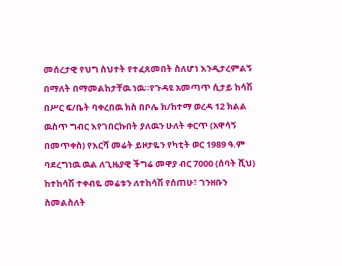መሰረታዊ የህግ ስህተት የተፈጸመበት ስለሆነ እንዲታረምልኝ በማለት በማመልከታቸዉ ነዉ።የጉዳዩ አመጣጥ ሲታይ ከሳሽ በሥር ፍ/ቤት ባቀረበዉ ክስ በቦሌ ክ/ከተማ ወረዳ 12 ክልል ዉስጥ ግብር እየገበርኩበት ያለዉን ሁለት ቀርጥ (አዋሳኝ በመጥቀስ) የእርሻ መሬት ይዞታዬን የካቲት ወር 1989 ዓ.ም ባደረግነዉ ዉል ለጊዜያዊ ችግሬ መዋያ ብር 7000 (ሰባት ሺህ) ከተከሳሽ ተቀብዬ መሬቱን ለተከሳሽ የሰጠሁ፣ ገንዘቡን ስመልስለት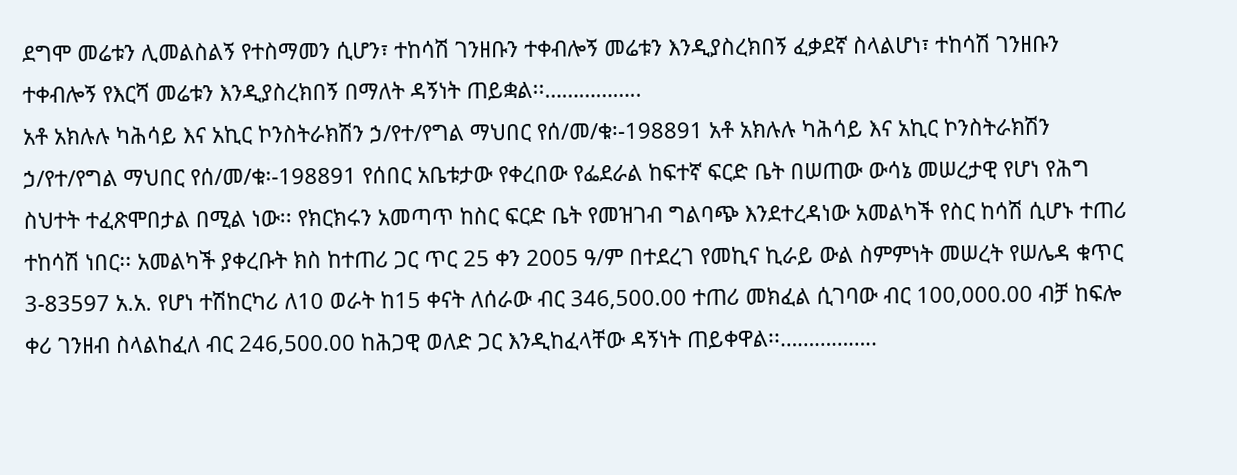ደግሞ መሬቱን ሊመልስልኝ የተስማመን ሲሆን፣ ተከሳሽ ገንዘቡን ተቀብሎኝ መሬቱን እንዲያስረክበኝ ፈቃደኛ ስላልሆነ፣ ተከሳሽ ገንዘቡን ተቀብሎኝ የእርሻ መሬቱን እንዲያስረክበኝ በማለት ዳኝነት ጠይቋል፡፡……………..
አቶ አክሉሉ ካሕሳይ እና አኪር ኮንስትራክሽን ኃ/የተ/የግል ማህበር የሰ/መ/ቁ፡-198891 አቶ አክሉሉ ካሕሳይ እና አኪር ኮንስትራክሽን ኃ/የተ/የግል ማህበር የሰ/መ/ቁ፡-198891 የሰበር አቤቱታው የቀረበው የፌደራል ከፍተኛ ፍርድ ቤት በሠጠው ውሳኔ መሠረታዊ የሆነ የሕግ ስህተት ተፈጽሞበታል በሚል ነው፡፡ የክርክሩን አመጣጥ ከስር ፍርድ ቤት የመዝገብ ግልባጭ እንደተረዳነው አመልካች የስር ከሳሽ ሲሆኑ ተጠሪ ተከሳሽ ነበር፡፡ አመልካች ያቀረቡት ክስ ከተጠሪ ጋር ጥር 25 ቀን 2005 ዓ/ም በተደረገ የመኪና ኪራይ ውል ስምምነት መሠረት የሠሌዳ ቁጥር 3-83597 አ.አ. የሆነ ተሽከርካሪ ለ10 ወራት ከ15 ቀናት ለሰራው ብር 346,500.00 ተጠሪ መክፈል ሲገባው ብር 100,000.00 ብቻ ከፍሎ ቀሪ ገንዘብ ስላልከፈለ ብር 246,500.00 ከሕጋዊ ወለድ ጋር እንዲከፈላቸው ዳኝነት ጠይቀዋል፡፡……………..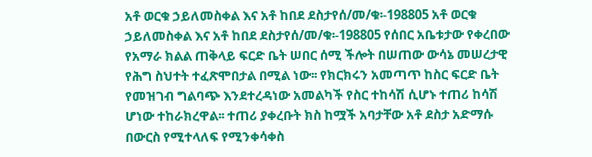አቶ ወርቁ ኃይለመስቀል እና አቶ ከበደ ደስታየሰ/መ/ቁ፡-198805 አቶ ወርቁ ኃይለመስቀል እና አቶ ከበደ ደስታየሰ/መ/ቁ፡-198805 የሰበር አቤቱታው የቀረበው የአማራ ክልል ጠቅላይ ፍርድ ቤት ሠበር ሰሚ ችሎት በሠጠው ውሳኔ መሠረታዊ የሕግ ስህተት ተፈጽሞበታል በሚል ነው፡፡ የክርክሩን አመጣጥ ከስር ፍርድ ቤት የመዝገብ ግልባጭ እንደተረዳነው አመልካች የስር ተከሳሽ ሲሆኑ ተጠሪ ከሳሽ ሆነው ተከራክረዋል፡፡ ተጠሪ ያቀረቡት ክስ ከሟች አባታቸው አቶ ደስታ አድማሱ በውርስ የሚተላለፍ የሚንቀሳቀስ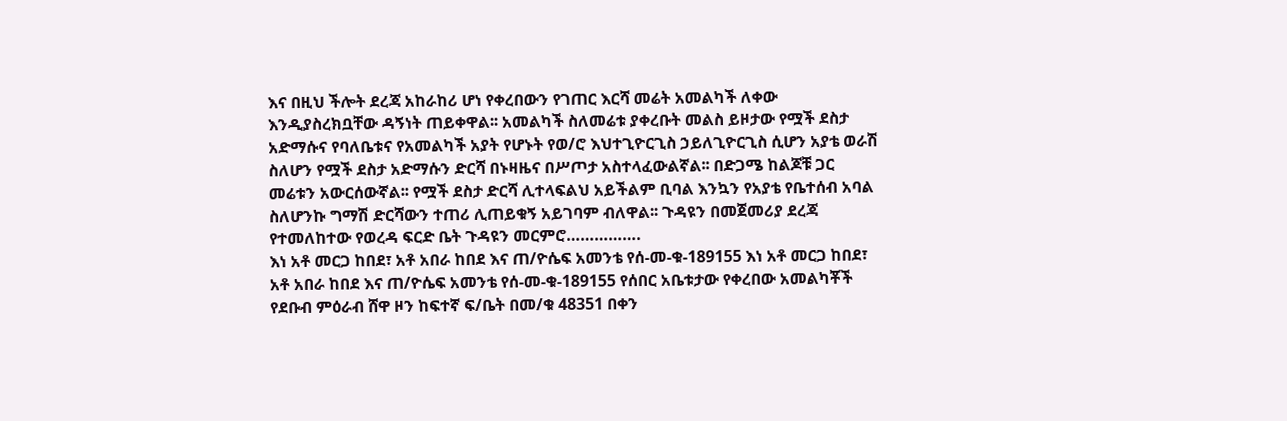እና በዚህ ችሎት ደረጃ አከራከሪ ሆነ የቀረበውን የገጠር እርሻ መሬት አመልካች ለቀው እንዲያስረክቧቸው ዳኝነት ጠይቀዋል፡፡ አመልካች ስለመሬቱ ያቀረቡት መልስ ይዞታው የሟች ደስታ አድማሱና የባለቤቱና የአመልካች አያት የሆኑት የወ/ሮ እህተጊዮርጊስ ኃይለጊዮርጊስ ሲሆን አያቴ ወራሽ ስለሆን የሟች ደስታ አድማሱን ድርሻ በኑዛዜና በሥጦታ አስተላፈውልኛል፡፡ በድጋሜ ከልጆቹ ጋር መሬቱን አውርሰውኛል፡፡ የሟች ደስታ ድርሻ ሊተላፍልህ አይችልም ቢባል እንኳን የአያቴ የቤተሰብ አባል ስለሆንኩ ግማሽ ድርሻውን ተጠሪ ሊጠይቁኝ አይገባም ብለዋል፡፡ ጉዳዩን በመጀመሪያ ደረጃ የተመለከተው የወረዳ ፍርድ ቤት ጉዳዩን መርምሮ…………….
እነ አቶ መርጋ ከበደ፣ አቶ አበራ ከበደ እና ጠ/ዮሴፍ አመንቴ የሰ-መ-ቁ-189155 እነ አቶ መርጋ ከበደ፣ አቶ አበራ ከበደ እና ጠ/ዮሴፍ አመንቴ የሰ-መ-ቁ-189155 የሰበር አቤቱታው የቀረበው አመልካቾች የደቡብ ምዕራብ ሸዋ ዞን ከፍተኛ ፍ/ቤት በመ/ቁ 48351 በቀን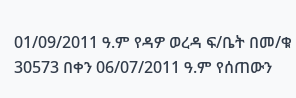01/09/2011 ዓ.ም የዳዎ ወረዳ ፍ/ቤት በመ/ቁ 30573 በቀን 06/07/2011 ዓ.ም የሰጠውን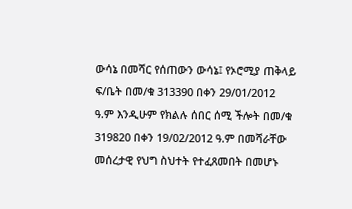ውሳኔ በመሻር የሰጠውን ውሳኔ፤ የኦሮሚያ ጠቅላይ ፍ/ቤት በመ/ቁ 313390 በቀን 29/01/2012 ዓ.ም እንዲሁም የክልሉ ሰበር ሰሚ ችሎት በመ/ቁ 319820 በቀን 19/02/2012 ዓ.ም በመሻራቸው መሰረታዊ የህግ ስህተት የተፈጸመበት በመሆኑ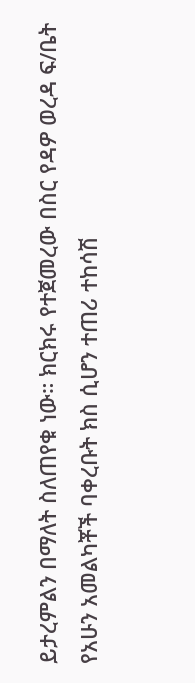ይታረምልን በማለት ስለጠየቁ ነው። ክርክሩ የተጀመረው በስር የዳዎ ወረዳ ፍ/ቤት የአሁን አመልካቾች ባቀረቡት ክስ ሲሆን ተጠሪ ተከሳሽ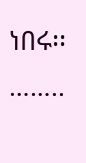ነበሩ፡፡……..